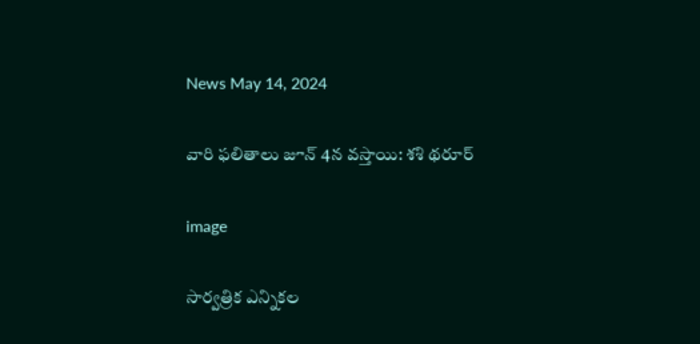News May 14, 2024

వారి ఫలితాలు జూన్ 4న వస్తాయి: శశి థరూర్

image

సార్వత్రిక ఎన్నికల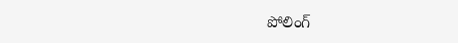పోలింగ్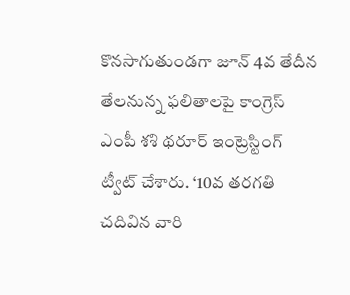కొనసాగుతుండగా జూన్ 4వ తేదీన తేలనున్న ఫలితాలపై కాంగ్రెస్ ఎంపీ శశి థరూర్ ఇంట్రెస్టింగ్ ట్వీట్ చేశారు. ‘10వ తరగతి చదివిన వారి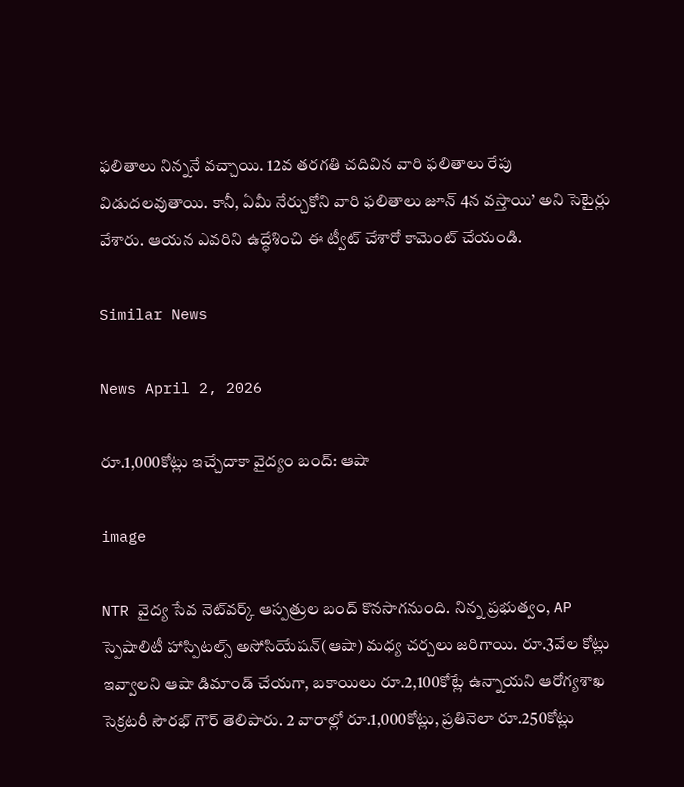ఫలితాలు నిన్ననే వచ్చాయి. 12వ తరగతి చదివిన వారి ఫలితాలు రేపు విడుదలవుతాయి. కానీ, ఏమీ నేర్చుకోని వారి ఫలితాలు జూన్ 4న వస్తాయి’ అని సెటైర్లు వేశారు. ఆయన ఎవరిని ఉద్ధేశించి ఈ ట్వీట్ చేశారో కామెంట్ చేయండి.

Similar News

News April 2, 2026

రూ.1,000కోట్లు ఇచ్చేదాకా వైద్యం బంద్: ఆషా

image

NTR వైద్య సేవ నెట్‌వర్క్ ఆస్పత్రుల బంద్ కొనసాగనుంది. నిన్న ప్రభుత్వం, AP స్పెషాలిటీ హాస్పిటల్స్ అసోసియేషన్(ఆషా) మధ్య చర్చలు జరిగాయి. రూ.3వేల కోట్లు ఇవ్వాలని ఆషా డిమాండ్ చేయగా, బకాయిలు రూ.2,100కోట్లే ఉన్నాయని ఆరోగ్యశాఖ సెక్రటరీ సౌరభ్ గౌర్ తెలిపారు. 2 వారాల్లో రూ.1,000కోట్లు, ప్రతినెలా రూ.250కోట్లు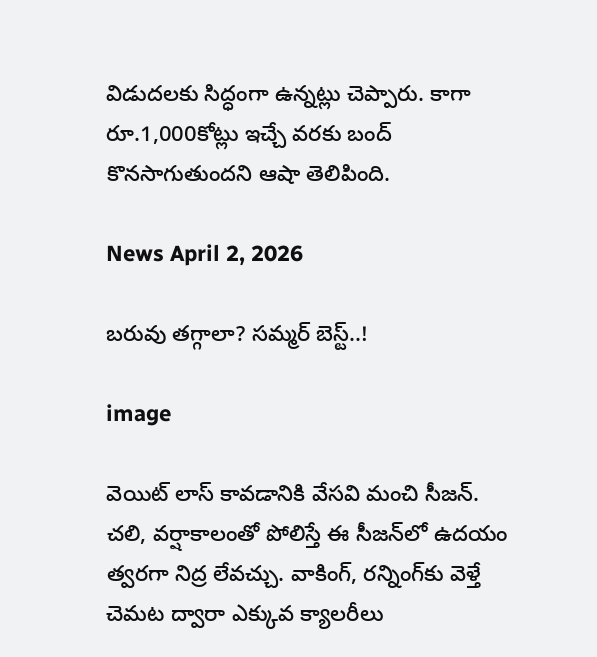విడుదలకు సిద్ధంగా ఉన్నట్లు చెప్పారు. కాగా రూ.1,000కోట్లు ఇచ్చే వరకు బంద్ కొనసాగుతుందని ఆషా తెలిపింది.

News April 2, 2026

బరువు తగ్గాలా? సమ్మర్ బెస్ట్..!

image

వెయిట్ లాస్ కావడానికి వేసవి మంచి సీజన్. చలి, వర్షాకాలంతో పోలిస్తే ఈ సీజన్‌లో ఉదయం త్వరగా నిద్ర లేవచ్చు. వాకింగ్, రన్నింగ్‌కు వెళ్తే చెమట ద్వారా ఎక్కువ క్యాలరీలు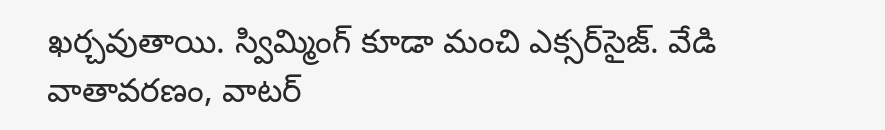ఖర్చవుతాయి. స్విమ్మింగ్ కూడా మంచి ఎక్సర్‌సైజ్. వేడి వాతావరణం, వాటర్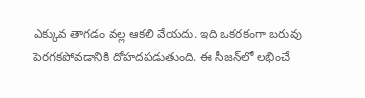ఎక్కువ తాగడం వల్ల ఆకలి వేయదు. ఇది ఒకరకంగా బరువు పెరగకపోవడానికి దోహదపడుతుంది. ఈ సీజన్‌లో లభించే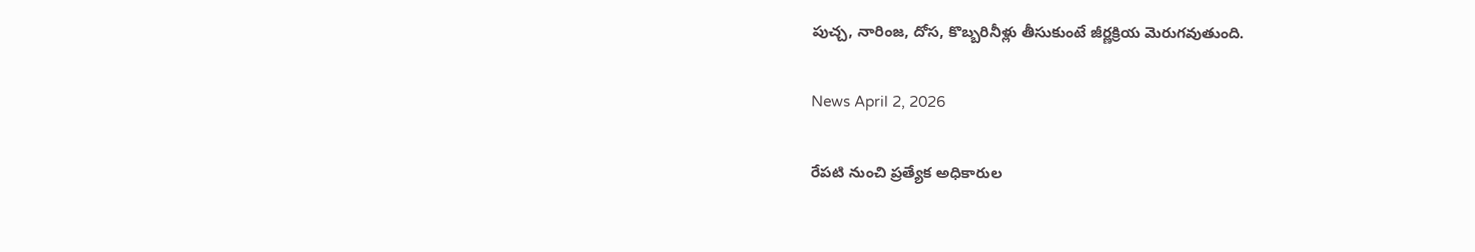పుచ్చ, నారింజ, దోస, కొబ్బరినీళ్లు తీసుకుంటే జీర్ణక్రియ మెరుగవుతుంది.

News April 2, 2026

రేపటి నుంచి ప్రత్యేక అధికారుల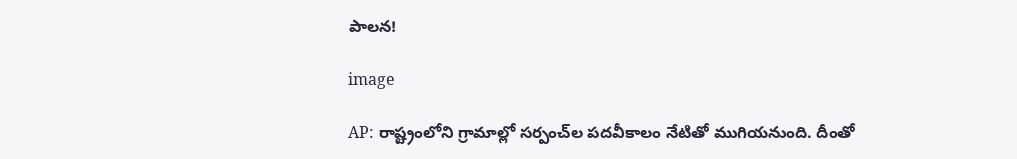పాలన!

image

AP: రాష్ట్రంలోని గ్రామాల్లో సర్పంచ్‌ల పదవీకాలం నేటితో ముగియనుంది. దీంతో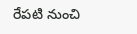రేపటి నుంచి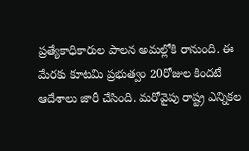ప్రత్యేకాధికారుల పాలన అమల్లోకి రానుంది. ఈ మేరకు కూటమి ప్రభుత్వం 20రోజుల కిందటే ఆదేశాలు జారీ చేసింది. మరోవైపు రాష్ట్ర ఎన్నికల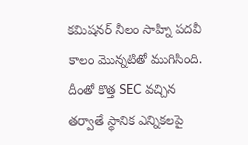కమిషనర్ నీలం సాహ్ని పదవీ కాలం మొన్నటితో ముగిసింది. దీంతో కొత్త SEC వచ్చిన తర్వాతే స్థానిక ఎన్నికలపై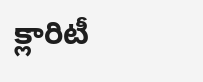క్లారిటీ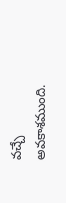వచ్చే అవకాశముంది.